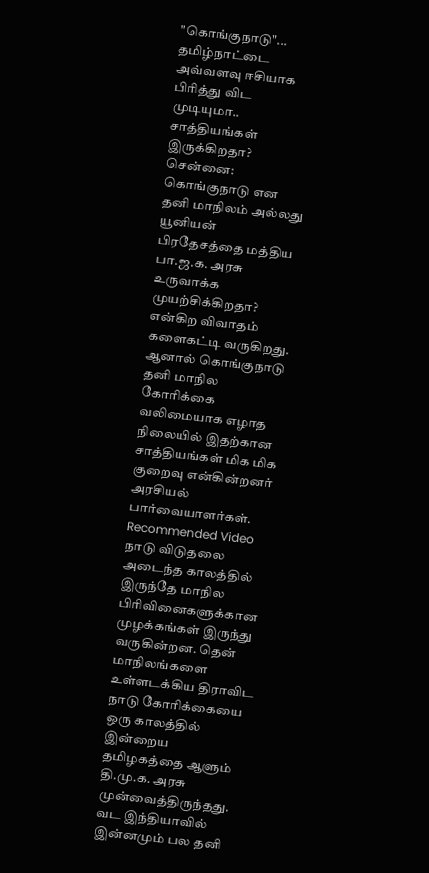"கொங்குநாடு"... தமிழ்நாட்டை அவ்வளவு ஈசியாக பிரித்து விட முடியுமா.. சாத்தியங்கள் இருக்கிறதா?
சென்னை: கொங்குநாடு என தனி மாநிலம் அல்லது யூனியன் பிரதேசத்தை மத்திய பா.ஜ.க. அரசு உருவாக்க முயற்சிக்கிறதா? என்கிற விவாதம் களைகட்டி வருகிறது. ஆனால் கொங்குநாடு தனி மாநில கோரிக்கை வலிமையாக எழாத நிலையில் இதற்கான சாத்தியங்கள் மிக மிக குறைவு என்கின்றனர் அரசியல் பார்வையாளர்கள்.
Recommended Video
நாடு விடுதலை அடைந்த காலத்தில் இருந்தே மாநில பிரிவினைகளுக்கான முழக்கங்கள் இருந்து வருகின்றன. தென் மாநிலங்களை உள்ளடக்கிய திராவிட நாடு கோரிக்கையை ஒரு காலத்தில் இன்றைய தமிழகத்தை ஆளும் தி.மு.க. அரசு முன்வைத்திருந்தது.
வட இந்தியாவில் இன்னமும் பல தனி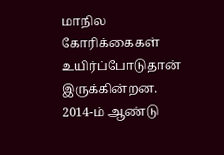மாநில கோரிக்கைகள் உயிர்ப்போடுதான் இருக்கின்றன. 2014-ம் ஆண்டு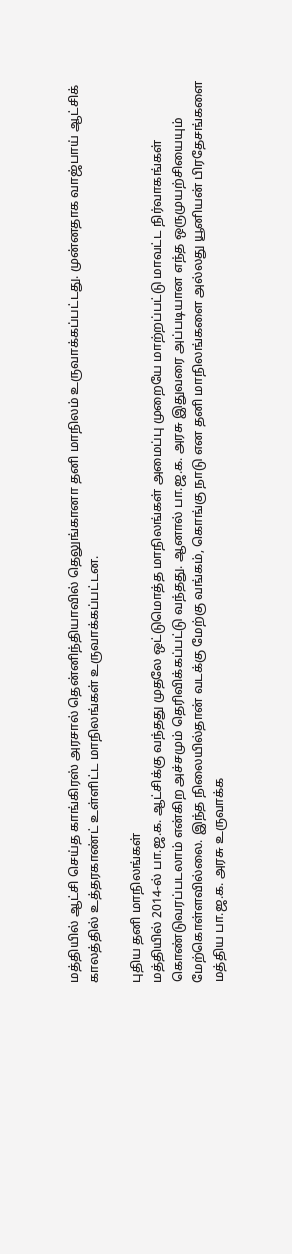மத்தியில் ஆட்சி செய்த காங்கிரஸ் அரசால் தென்னிந்தியாவில் தெலுங்கானா தனி மாநிலம் உருவாக்கப்பட்டது. முன்னதாக வாஜ்பாய் ஆட்சிக் காலத்தில் உத்தரகாண்ட் உள்ளிட்ட மாநிலங்கள் உருவாக்கப்பட்டன.

புதிய தனி மாநிலங்கள்
மத்தியில் 2014-ல் பா.ஜ.க. ஆட்சிக்கு வந்தது முதலே ஒட்டுமொத்த மாநிலங்கள் அமைப்பு முறையே மாற்றப்பட்டு மாவட்ட நிர்வாகங்கள் கொண்டுவரப்படலாம் என்கிற அச்சமும் தெரிவிக்கப்பட்டு வந்தது. ஆனால் பா.ஜ.க. அரசு இதுவரை அப்படியான எந்த ஒருமுயற்சியையும் மேற்கொள்ளவில்லை. இந்த நிலையில்தான் வடக்கு மேற்கு வங்கம், கொங்கு நாடு என தனி மாநிலங்களை அல்லது யூனியன் பிரதேசங்களை மத்திய பா.ஜ.க. அரசு உருவாக்க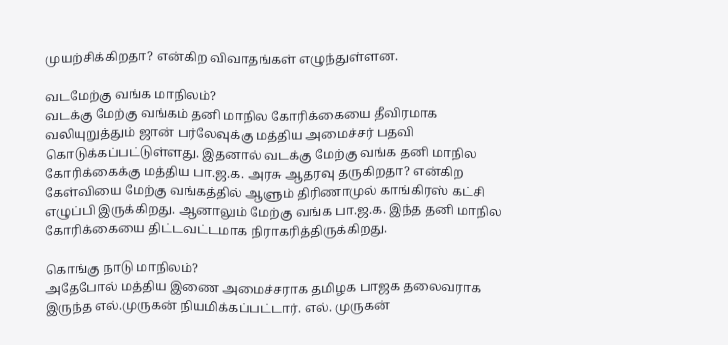முயற்சிக்கிறதா? என்கிற விவாதங்கள் எழுந்துள்ளன.

வடமேற்கு வங்க மாநிலம்?
வடக்கு மேற்கு வங்கம் தனி மாநில கோரிக்கையை தீவிரமாக வலியுறுத்தும் ஜான் பர்லேவுக்கு மத்திய அமைச்சர் பதவி கொடுக்கப்பட்டுள்ளது. இதனால் வடக்கு மேற்கு வங்க தனி மாநில கோரிக்கைக்கு மத்திய பா.ஜ.க. அரசு ஆதரவு தருகிறதா? என்கிற கேள்வியை மேற்கு வங்கத்தில் ஆளும் திரிணாமுல் காங்கிரஸ் கட்சி எழுப்பி இருக்கிறது. ஆனாலும் மேற்கு வங்க பா.ஜ.க. இந்த தனி மாநில கோரிக்கையை திட்டவட்டமாக நிராகரித்திருக்கிறது.

கொங்கு நாடு மாநிலம்?
அதேபோல் மத்திய இணை அமைச்சராக தமிழக பாஜக தலைவராக இருந்த எல்.முருகன் நியமிக்கப்பட்டார். எல். முருகன்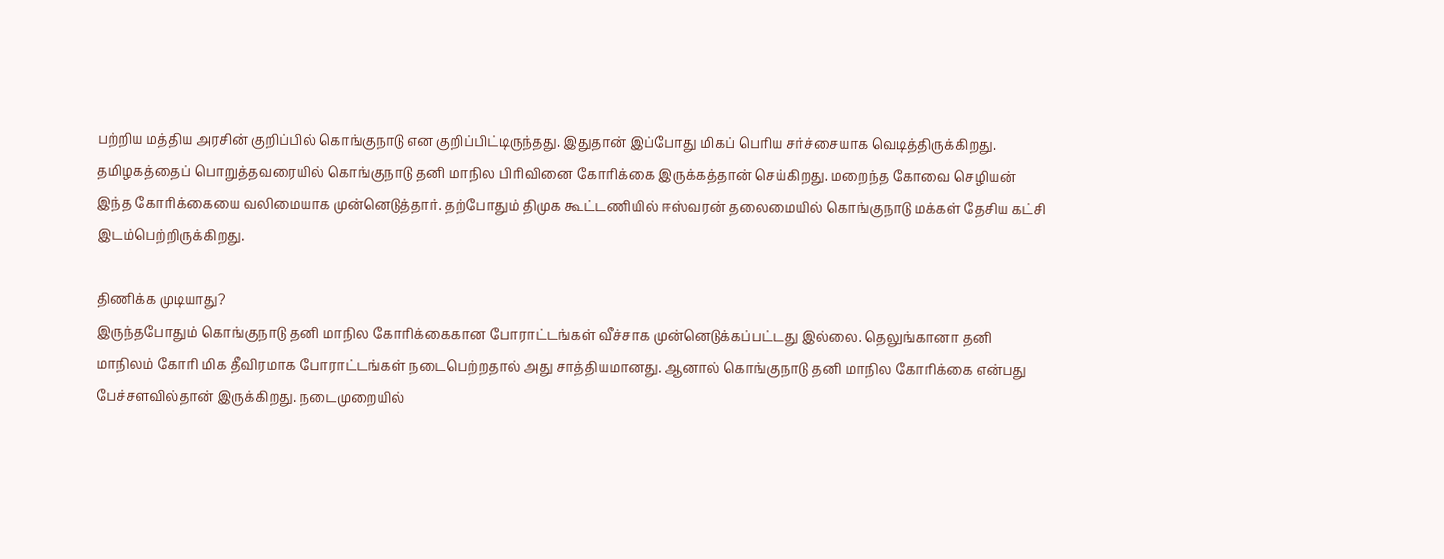பற்றிய மத்திய அரசின் குறிப்பில் கொங்குநாடு என குறிப்பிட்டிருந்தது. இதுதான் இப்போது மிகப் பெரிய சர்ச்சையாக வெடித்திருக்கிறது. தமிழகத்தைப் பொறுத்தவரையில் கொங்குநாடு தனி மாநில பிரிவினை கோரிக்கை இருக்கத்தான் செய்கிறது. மறைந்த கோவை செழியன் இந்த கோரிக்கையை வலிமையாக முன்னெடுத்தார். தற்போதும் திமுக கூட்டணியில் ஈஸ்வரன் தலைமையில் கொங்குநாடு மக்கள் தேசிய கட்சி இடம்பெற்றிருக்கிறது.

திணிக்க முடியாது?
இருந்தபோதும் கொங்குநாடு தனி மாநில கோரிக்கைகான போராட்டங்கள் வீச்சாக முன்னெடுக்கப்பட்டது இல்லை. தெலுங்கானா தனி மாநிலம் கோரி மிக தீவிரமாக போராட்டங்கள் நடைபெற்றதால் அது சாத்தியமானது. ஆனால் கொங்குநாடு தனி மாநில கோரிக்கை என்பது பேச்சளவில்தான் இருக்கிறது. நடைமுறையில்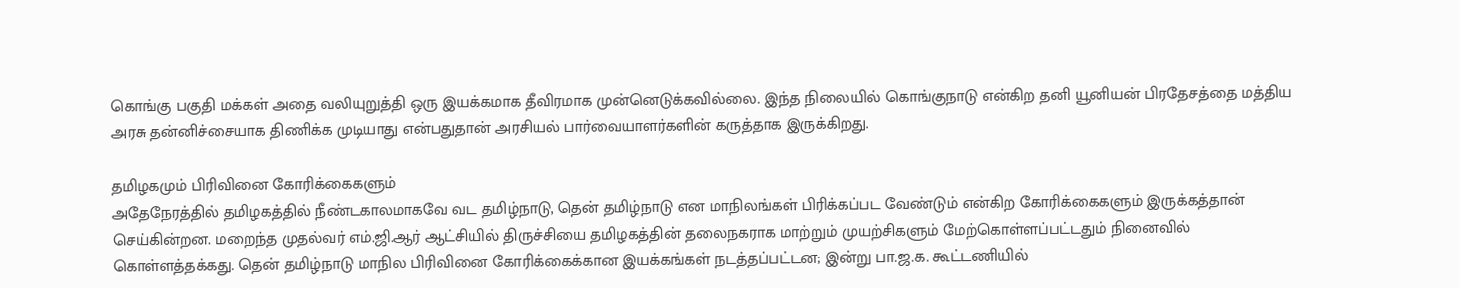கொங்கு பகுதி மக்கள் அதை வலியுறுத்தி ஒரு இயக்கமாக தீவிரமாக முன்னெடுக்கவில்லை. இந்த நிலையில் கொங்குநாடு என்கிற தனி யூனியன் பிரதேசத்தை மத்திய அரசு தன்னிச்சையாக திணிக்க முடியாது என்பதுதான் அரசியல் பார்வையாளர்களின் கருத்தாக இருக்கிறது.

தமிழகமும் பிரிவினை கோரிக்கைகளும்
அதேநேரத்தில் தமிழகத்தில் நீண்டகாலமாகவே வட தமிழ்நாடு, தென் தமிழ்நாடு என மாநிலங்கள் பிரிக்கப்பட வேண்டும் என்கிற கோரிக்கைகளும் இருக்கத்தான் செய்கின்றன. மறைந்த முதல்வர் எம்.ஜி.ஆர் ஆட்சியில் திருச்சியை தமிழகத்தின் தலைநகராக மாற்றும் முயற்சிகளும் மேற்கொள்ளப்பட்டதும் நினைவில் கொள்ளத்தக்கது. தென் தமிழ்நாடு மாநில பிரிவினை கோரிக்கைக்கான இயக்கங்கள் நடத்தப்பட்டன; இன்று பா.ஜ.க. கூட்டணியில்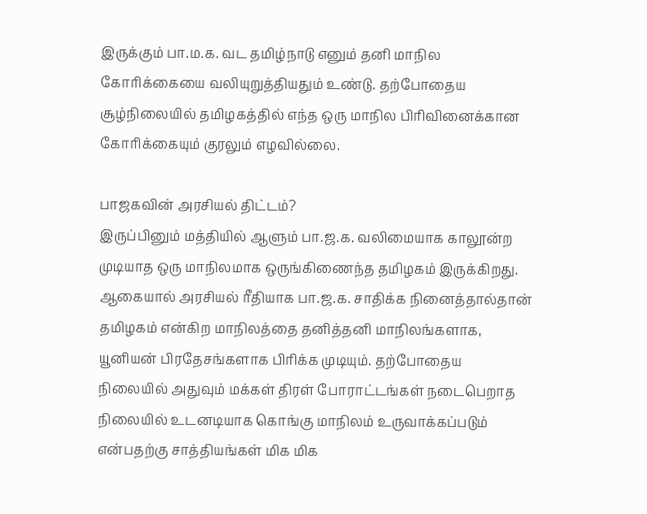இருக்கும் பா.ம.க. வட தமிழ்நாடு எனும் தனி மாநில கோரிக்கையை வலியுறுத்தியதும் உண்டு. தற்போதைய சூழ்நிலையில் தமிழகத்தில் எந்த ஒரு மாநில பிரிவினைக்கான கோரிக்கையும் குரலும் எழவில்லை.

பாஜகவின் அரசியல் திட்டம்?
இருப்பினும் மத்தியில் ஆளும் பா.ஜ.க. வலிமையாக காலூன்ற முடியாத ஒரு மாநிலமாக ஒருங்கிணைந்த தமிழகம் இருக்கிறது. ஆகையால் அரசியல் ரீதியாக பா.ஜ.க. சாதிக்க நினைத்தால்தான் தமிழகம் என்கிற மாநிலத்தை தனித்தனி மாநிலங்களாக, யூனியன் பிரதேசங்களாக பிரிக்க முடியும். தற்போதைய நிலையில் அதுவும் மக்கள் திரள் போராட்டங்கள் நடைபெறாத நிலையில் உடனடியாக கொங்கு மாநிலம் உருவாக்கப்படும் என்பதற்கு சாத்தியங்கள் மிக மிக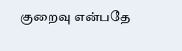குறைவு என்பதே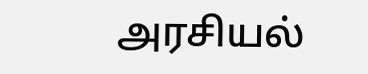அரசியல்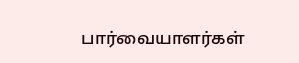பார்வையாளர்கள்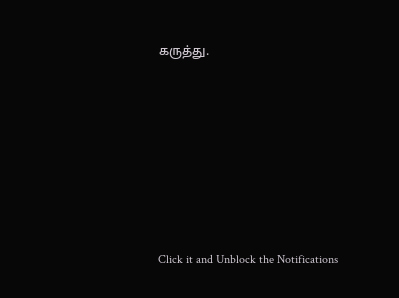கருத்து.












Click it and Unblock the Notifications